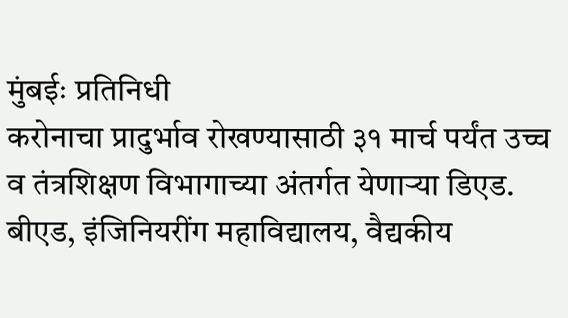मुंबईः प्रतिनिधी
करोनाचा प्रादुर्भाव रोखण्यासाठी ३१ मार्च पर्यंत उच्च व तंत्रशिक्षण विभागाच्या अंतर्गत येणाऱ्या डिएड. बीएड, इंजिनियरींग महाविद्यालय, वैद्यकीय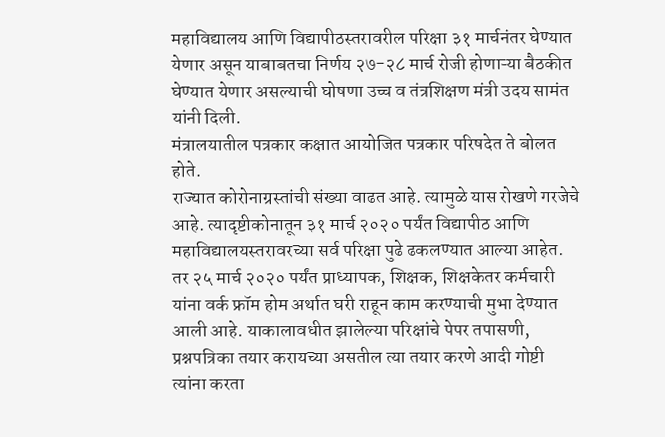महाविद्यालय आणि विद्यापीठस्तरावरील परिक्षा ३१ मार्चनंतर घेण्यात येणार असून याबाबतचा निर्णय २७-२८ मार्च रोजी होणाऱ्या बैठकीत घेण्यात येणार असल्याची घोषणा उच्च व तंत्रशिक्षण मंत्री उदय सामंत यांनी दिली.
मंत्रालयातील पत्रकार कक्षात आयोजित पत्रकार परिषदेत ते बोलत होते.
राज्यात कोरोनाग्रस्तांची संख्या वाढत आहे. त्यामुळे यास रोखणे गरजेचे आहे. त्यादृष्टीकोनातून ३१ मार्च २०२० पर्यंत विद्यापीठ आणि महाविद्यालयस्तरावरच्या सर्व परिक्षा पुढे ढकलण्यात आल्या आहेत. तर २५ मार्च २०२० पर्यंत प्राध्यापक, शिक्षक, शिक्षकेतर कर्मचारी यांना वर्क फ्रॉम होम अर्थात घरी राहून काम करण्याची मुभा देण्यात आली आहे. याकालावधीत झालेल्या परिक्षांचे पेपर तपासणी, प्रश्नपत्रिका तयार करायच्या असतील त्या तयार करणे आदी गोष्टी त्यांना करता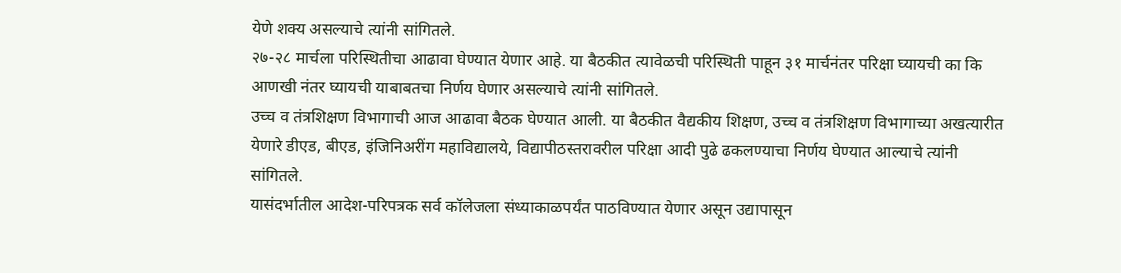येणे शक्य असल्याचे त्यांनी सांगितले.
२७-२८ मार्चला परिस्थितीचा आढावा घेण्यात येणार आहे. या बैठकीत त्यावेळची परिस्थिती पाहून ३१ मार्चनंतर परिक्षा घ्यायची का कि आणखी नंतर घ्यायची याबाबतचा निर्णय घेणार असल्याचे त्यांनी सांगितले.
उच्च व तंत्रशिक्षण विभागाची आज आढावा बैठक घेण्यात आली. या बैठकीत वैद्यकीय शिक्षण, उच्च व तंत्रशिक्षण विभागाच्या अखत्यारीत येणारे डीएड, बीएड, इंजिनिअरींग महाविद्यालये, विद्यापीठस्तरावरील परिक्षा आदी पुढे ढकलण्याचा निर्णय घेण्यात आल्याचे त्यांनी सांगितले.
यासंदर्भातील आदेश-परिपत्रक सर्व कॉलेजला संध्याकाळपर्यंत पाठविण्यात येणार असून उद्यापासून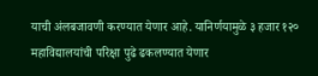याची अंलबजावणी करण्यात येणार आहे. यानिर्णयामुळे ३ हजार १२० महाविद्यालयांची परिक्षा पुढे ढकलण्यात येणार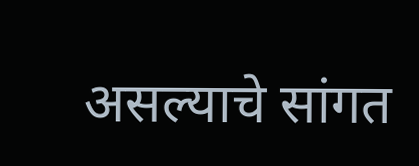असल्याचे सांगत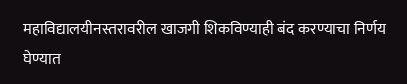महाविद्यालयीनस्तरावरील खाजगी शिकविण्याही बंद करण्याचा निर्णय घेण्यात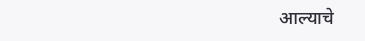आल्याचे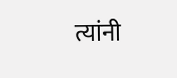त्यांनी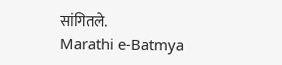सांगितले.
Marathi e-Batmya